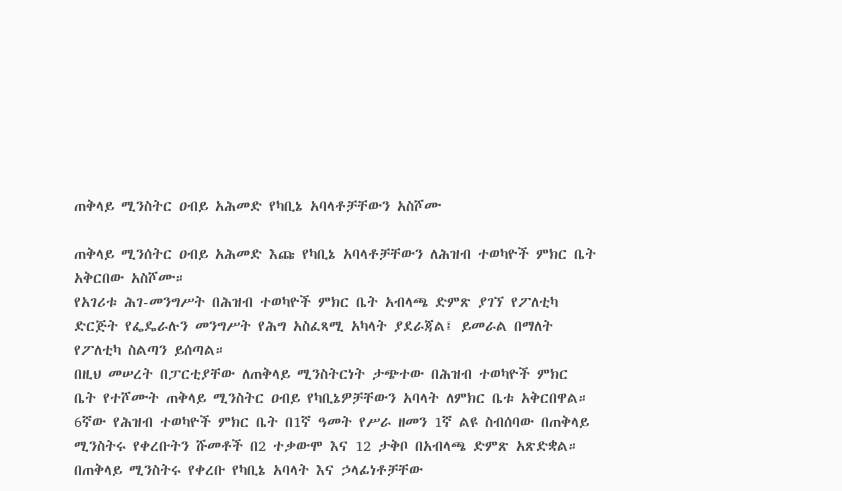ጠቅላይ ሚንስትር ዐብይ አሕመድ የካቢኔ አባላቶቻቸውን አስሾሙ

ጠቅላይ ሚንሰትር ዐብይ አሕመድ እጩ የካቢኔ አባላቶቻቸውን ለሕዝብ ተወካዮች ምክር ቤት አቅርበው አስሾሙ።
የአገሪቱ ሕገ-መንግሥት በሕዝብ ተወካዮች ምክር ቤት አብላጫ ድምጽ ያገኘ የፖለቲካ ድርጅት የፌዴራሉን መንግሥት የሕግ አስፈጻሚ አካላት ያደራጃል፤ ይመራል በማለት የፖለቲካ ስልጣን ይሰጣል።
በዚህ መሠረት በፓርቲያቸው ለጠቅላይ ሚንስትርነት ታጭተው በሕዝብ ተወካዮች ምክር ቤት የተሾሙት ጠቅላይ ሚንስትር ዐብይ የካቢኔዎቻቸውን አባላት ለምክር ቤቱ አቅርበዋል።
6ኛው የሕዝብ ተወካዮች ምክር ቤት በ1ኛ ዓመት የሥራ ዘመን 1ኛ ልዩ ስብሰባው በጠቅላይ ሚንስትሩ የቀረቡትን ሹመቶች በ2 ተቃውሞ እና 12 ታቅቦ በአብላጫ ድምጽ አጽድቋል።
በጠቅላይ ሚንስትሩ የቀረቡ የካቢኔ አባላት እና ኃላፊነቶቻቸው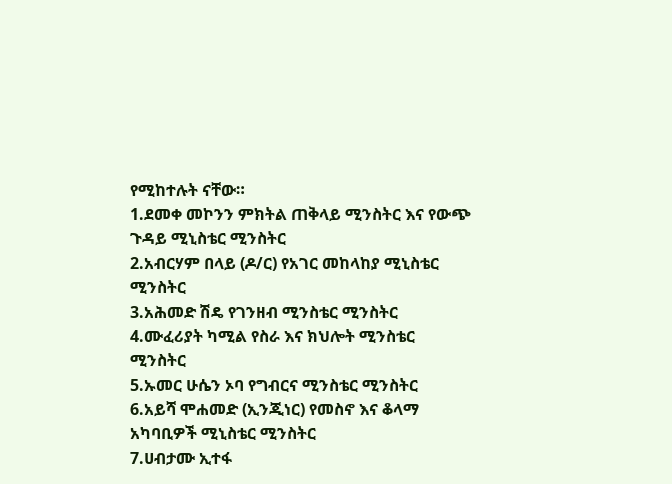የሚከተሉት ናቸው።
1.ደመቀ መኮንን ምክትል ጠቅላይ ሚንስትር እና የውጭ ጉዳይ ሚኒስቴር ሚንስትር
2.አብርሃም በላይ (ዶ/ር) የአገር መከላከያ ሚኒስቴር ሚንስትር
3.አሕመድ ሽዴ የገንዘብ ሚንስቴር ሚንስትር
4.ሙፈሪያት ካሚል የስራ እና ክህሎት ሚንስቴር ሚንስትር
5.ኡመር ሁሴን ኦባ የግብርና ሚንስቴር ሚንስትር
6.አይሻ ሞሐመድ (ኢንጂነር) የመስኖ እና ቆላማ አካባቢዎች ሚኒስቴር ሚንስትር
7.ሀብታሙ ኢተፋ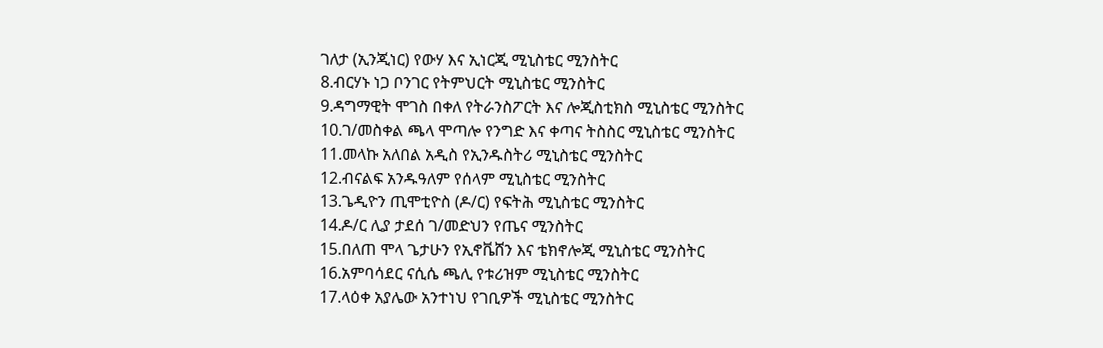ገለታ (ኢንጂነር) የውሃ እና ኢነርጂ ሚኒስቴር ሚንስትር
8.ብርሃኑ ነጋ ቦንገር የትምህርት ሚኒስቴር ሚንስትር
9.ዳግማዊት ሞገስ በቀለ የትራንስፖርት እና ሎጂስቲክስ ሚኒስቴር ሚንስትር
10.ገ/መስቀል ጫላ ሞጣሎ የንግድ እና ቀጣና ትስስር ሚኒስቴር ሚንስትር
11.መላኩ አለበል አዲስ የኢንዱስትሪ ሚኒስቴር ሚንስትር
12.ብናልፍ አንዱዓለም የሰላም ሚኒስቴር ሚንስትር
13.ጌዲዮን ጢሞቲዮስ (ዶ/ር) የፍትሕ ሚኒስቴር ሚንስትር
14.ዶ/ር ሊያ ታደሰ ገ/መድህን የጤና ሚንስትር
15.በለጠ ሞላ ጌታሁን የኢኖቬሸን እና ቴክኖሎጂ ሚኒስቴር ሚንስትር
16.አምባሳደር ናሲሴ ጫሊ የቱሪዝም ሚኒስቴር ሚንስትር
17.ላዕቀ አያሌው አንተነህ የገቢዎች ሚኒስቴር ሚንስትር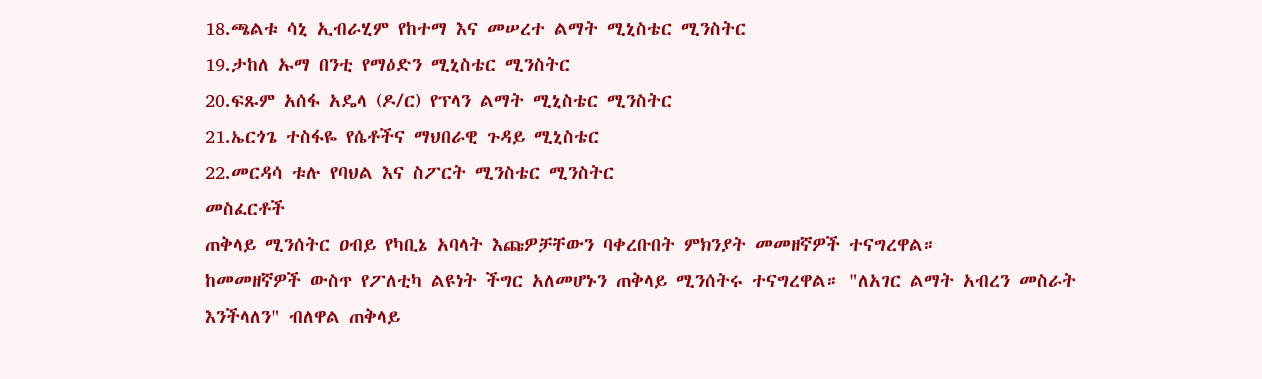18.ጫልቱ ሳኒ ኢብራሂም የከተማ እና መሠረተ ልማት ሚኒስቴር ሚንስትር
19.ታከለ ኡማ በንቲ የማዕድን ሚኒስቴር ሚንስትር
20.ፍጹም አሰፋ አዴላ (ዶ/ር) የፕላን ልማት ሚኒስቴር ሚንስትር
21.ኤርጎጌ ተስፋዬ የሴቶችና ማህበራዊ ጉዳይ ሚኒስቴር
22.መርዳሳ ቱሉ የባህል እና ስፖርት ሚንስቴር ሚንስትር
መስፈርቶች
ጠቅላይ ሚንሰትር ዐብይ የካቢኔ አባላት እጩዎቻቸውን ባቀረቡበት ምክንያት መመዘኛዎች ተናግረዋል።
ከመመዘኛዎች ውስጥ የፖለቲካ ልዩነት ችግር አለመሆኑን ጠቅላይ ሚንሰትሩ ተናግረዋል። "ለአገር ልማት አብረን መስራት እንችላለን" ብለዋል ጠቅላይ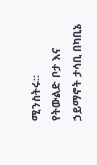ሚንስትሩ።
የትውልድ ቦታ እና ኃይማኖት ታሳቢ በካቢኔ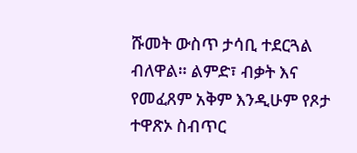ሹመት ውስጥ ታሳቢ ተደርጓል ብለዋል። ልምድ፣ ብቃት እና የመፈጸም አቅም እንዲሁም የጾታ ተዋጽኦ ስብጥር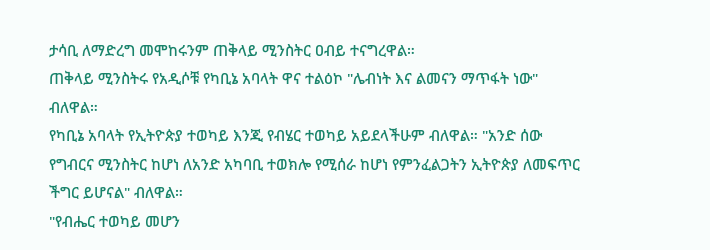ታሳቢ ለማድረግ መሞከሩንም ጠቅላይ ሚንስትር ዐብይ ተናግረዋል።
ጠቅላይ ሚንስትሩ የአዲሶቹ የካቢኔ አባላት ዋና ተልዕኮ "ሌብነት እና ልመናን ማጥፋት ነው" ብለዋል።
የካቢኔ አባላት የኢትዮጵያ ተወካይ እንጂ የብሄር ተወካይ አይደላችሁም ብለዋል። "አንድ ሰው የግብርና ሚንስትር ከሆነ ለአንድ አካባቢ ተወክሎ የሚሰራ ከሆነ የምንፈልጋትን ኢትዮጵያ ለመፍጥር ችግር ይሆናል" ብለዋል።
"የብሔር ተወካይ መሆን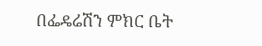በፌዴሬሽን ምክር ቤት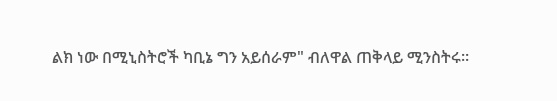ልክ ነው በሚኒስትሮች ካቢኔ ግን አይሰራም" ብለዋል ጠቅላይ ሚንስትሩ።